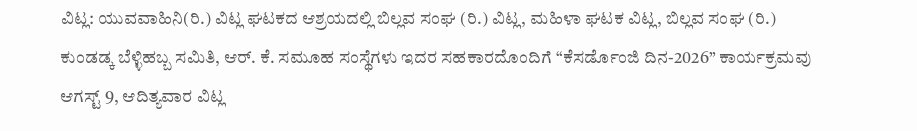ವಿಟ್ಲ: ಯುವವಾಹಿನಿ(ರಿ.) ವಿಟ್ಲ ಘಟಕದ ಆಶ್ರಯದಲ್ಲಿ ಬಿಲ್ಲವ ಸಂಘ (ರಿ.) ವಿಟ್ಲ, ಮಹಿಳಾ ಘಟಕ ವಿಟ್ಲ, ಬಿಲ್ಲವ ಸಂಘ (ರಿ.) ಕುಂಡಡ್ಕ ಬೆಳ್ಳಿಹಬ್ಬ ಸಮಿತಿ, ಆರ್. ಕೆ. ಸಮೂಹ ಸಂಸ್ಥೆಗಳು ಇದರ ಸಹಕಾರದೊಂದಿಗೆ “ಕೆಸರ್ಡೊಂಜಿ ದಿನ-2026” ಕಾರ್ಯಕ್ರಮವು ಆಗಸ್ಟ್ 9, ಆದಿತ್ಯವಾರ ವಿಟ್ಲ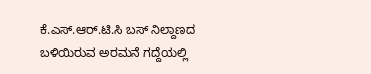ಕೆ.ಎಸ್.ಆರ್.ಟಿ.ಸಿ ಬಸ್ ನಿಲ್ದಾಣದ ಬಳಿಯಿರುವ ಅರಮನೆ ಗದ್ದೆಯಲ್ಲಿ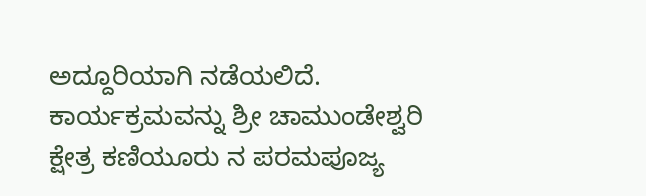ಅದ್ದೂರಿಯಾಗಿ ನಡೆಯಲಿದೆ.
ಕಾರ್ಯಕ್ರಮವನ್ನು ಶ್ರೀ ಚಾಮುಂಡೇಶ್ವರಿ ಕ್ಷೇತ್ರ ಕಣಿಯೂರು ನ ಪರಮಪೂಜ್ಯ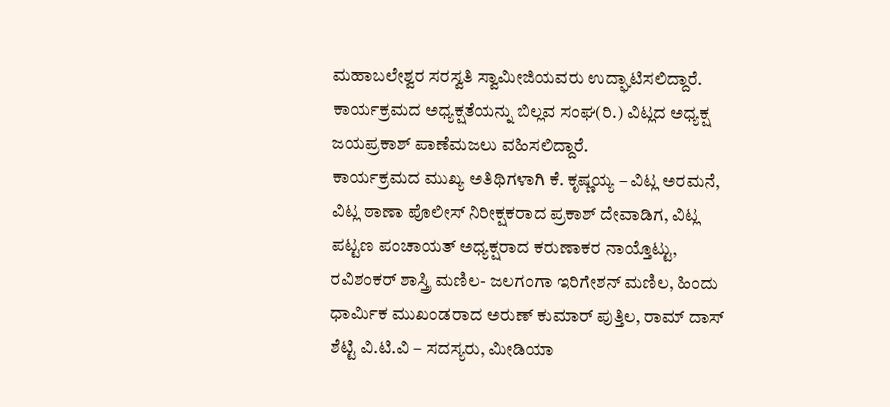ಮಹಾಬಲೇಶ್ವರ ಸರಸ್ವತಿ ಸ್ವಾಮೀಜಿಯವರು ಉದ್ಘಾಟಿಸಲಿದ್ದಾರೆ.
ಕಾರ್ಯಕ್ರಮದ ಅಧ್ಯಕ್ಷತೆಯನ್ನು ಬಿಲ್ಲವ ಸಂಘ(ರಿ.) ವಿಟ್ಲದ ಅಧ್ಯಕ್ಷ ಜಯಪ್ರಕಾಶ್ ಪಾಣೆಮಜಲು ವಹಿಸಲಿದ್ದಾರೆ.
ಕಾರ್ಯಕ್ರಮದ ಮುಖ್ಯ ಅತಿಥಿಗಳಾಗಿ ಕೆ. ಕೃಷ್ಣಯ್ಯ – ವಿಟ್ಲ ಅರಮನೆ, ವಿಟ್ಲ ಠಾಣಾ ಪೊಲೀಸ್ ನಿರೀಕ್ಷಕರಾದ ಪ್ರಕಾಶ್ ದೇವಾಡಿಗ, ವಿಟ್ಲ ಪಟ್ಟಣ ಪಂಚಾಯತ್ ಅಧ್ಯಕ್ಷರಾದ ಕರುಣಾಕರ ನಾಯ್ತೊಟ್ಟು, ರವಿಶಂಕರ್ ಶಾಸ್ತ್ರಿ ಮಣಿಲ- ಜಲಗಂಗಾ ಇರಿಗೇಶನ್ ಮಣಿಲ, ಹಿಂದು ಧಾರ್ಮಿಕ ಮುಖಂಡರಾದ ಅರುಣ್ ಕುಮಾರ್ ಪುತ್ತಿಲ, ರಾಮ್ ದಾಸ್ ಶೆಟ್ಟಿ ವಿ.ಟಿ.ವಿ – ಸದಸ್ಯರು, ಮೀಡಿಯಾ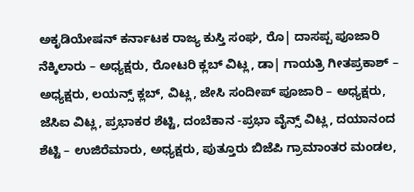ಅಕೃಡಿಯೇಷನ್ ಕರ್ನಾಟಕ ರಾಜ್ಯ ಕುಸ್ತಿ ಸಂಘ, ರೊ| ದಾಸಪ್ಪ ಪೂಜಾರಿ ನೆಕ್ಕಿಲಾರು – ಅಧ್ಯಕ್ಷರು, ರೋಟರಿ ಕ್ಲಬ್ ವಿಟ್ಲ, ಡಾ| ಗಾಯತ್ರಿ ಗೀತಪ್ರಕಾಶ್ – ಅಧ್ಯಕ್ಷರು, ಲಯನ್ಸ್ ಕ್ಲಬ್, ವಿಟ್ಲ, ಜೇಸಿ ಸಂದೀಪ್ ಪೂಜಾರಿ – ಅಧ್ಯಕ್ಷರು, ಜೆಸಿಐ ವಿಟ್ಲ, ಪ್ರಭಾಕರ ಶೆಟ್ಟಿ, ದಂಬೆಕಾನ -ಪ್ರಭಾ ವೈನ್ಸ್ ವಿಟ್ಲ, ದಯಾನಂದ ಶೆಟ್ಟಿ – ಉಜಿರೆಮಾರು, ಅಧ್ಯಕ್ಷರು, ಪುತ್ತೂರು ಬಿಜೆಪಿ ಗ್ರಾಮಾಂತರ ಮಂಡಲ,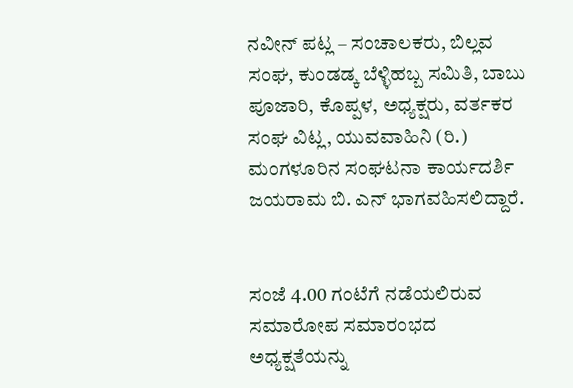ನವೀನ್ ಪಟ್ಲ – ಸಂಚಾಲಕರು, ಬಿಲ್ಲವ ಸಂಘ, ಕುಂಡಡ್ಕ ಬೆಳ್ಳಿಹಬ್ಬ ಸಮಿತಿ, ಬಾಬು ಪೂಜಾರಿ, ಕೊಪ್ಪಳ, ಅಧ್ಯಕ್ಷರು, ವರ್ತಕರ ಸಂಘ ವಿಟ್ಲ, ಯುವವಾಹಿನಿ (ರಿ.) ಮಂಗಳೂರಿನ ಸಂಘಟನಾ ಕಾರ್ಯದರ್ಶಿ ಜಯರಾಮ ಬಿ. ಎನ್ ಭಾಗವಹಿಸಲಿದ್ದಾರೆ.


ಸಂಜೆ 4.00 ಗಂಟೆಗೆ ನಡೆಯಲಿರುವ ಸಮಾರೋಪ ಸಮಾರಂಭದ ಅಧ್ಯಕ್ಷತೆಯನ್ನು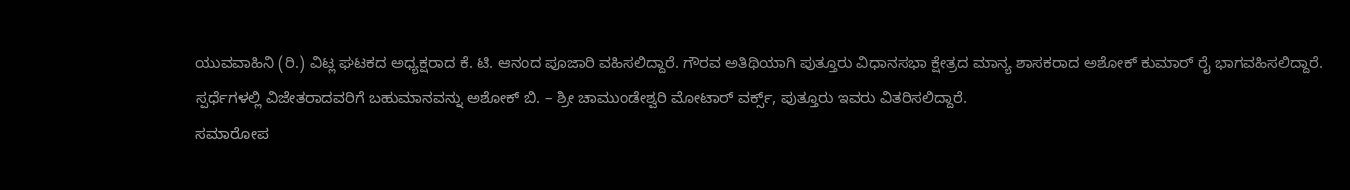ಯುವವಾಹಿನಿ (ರಿ.) ವಿಟ್ಲ ಘಟಕದ ಅಧ್ಯಕ್ಷರಾದ ಕೆ. ಟಿ. ಆನಂದ ಪೂಜಾರಿ ವಹಿಸಲಿದ್ದಾರೆ. ಗೌರವ ಅತಿಥಿಯಾಗಿ ಪುತ್ತೂರು ವಿಧಾನಸಭಾ ಕ್ಷೇತ್ರದ ಮಾನ್ಯ ಶಾಸಕರಾದ ಅಶೋಕ್ ಕುಮಾರ್ ರೈ ಭಾಗವಹಿಸಲಿದ್ದಾರೆ.
ಸ್ಪರ್ಧೆಗಳಲ್ಲಿ ವಿಜೇತರಾದವರಿಗೆ ಬಹುಮಾನವನ್ನು ಅಶೋಕ್ ಬಿ. – ಶ್ರೀ ಚಾಮುಂಡೇಶ್ವರಿ ಮೋಟಾರ್ ವರ್ಕ್ಸ್, ಪುತ್ತೂರು ಇವರು ವಿತರಿಸಲಿದ್ದಾರೆ.
ಸಮಾರೋಪ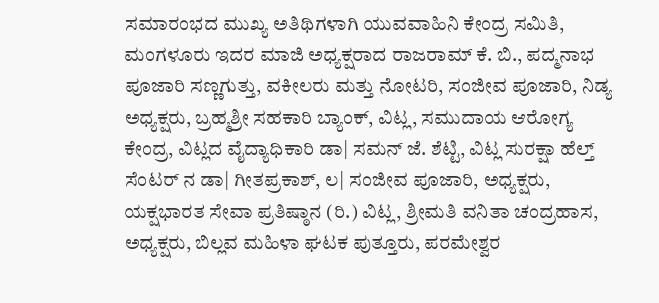ಸಮಾರಂಭದ ಮುಖ್ಯ ಅತಿಥಿಗಳಾಗಿ ಯುವವಾಹಿನಿ ಕೇಂದ್ರ ಸಮಿತಿ, ಮಂಗಳೂರು ಇದರ ಮಾಜಿ ಅಧ್ಯಕ್ಷರಾದ ರಾಜರಾಮ್ ಕೆ. ಬಿ., ಪದ್ಮನಾಭ ಪೂಜಾರಿ ಸಣ್ಣಗುತ್ತು, ವಕೀಲರು ಮತ್ತು ನೋಟರಿ, ಸಂಜೀವ ಪೂಜಾರಿ, ನಿಡ್ಯ ಅಧ್ಯಕ್ಷರು, ಬ್ರಹ್ಮಶ್ರೀ ಸಹಕಾರಿ ಬ್ಯಾಂಕ್, ವಿಟ್ಲ, ಸಮುದಾಯ ಆರೋಗ್ಯ ಕೇಂದ್ರ, ವಿಟ್ಲದ ವೈದ್ಯಾಧಿಕಾರಿ ಡಾ| ಸಮನ್ ಜೆ. ಶೆಟ್ಟಿ, ವಿಟ್ಲ ಸುರಕ್ಷಾ ಹೆಲ್ತ್ ಸೆಂಟರ್ ನ ಡಾ| ಗೀತಪ್ರಕಾಶ್, ಲ| ಸಂಜೀವ ಪೂಜಾರಿ, ಅಧ್ಯಕ್ಷರು, ಯಕ್ಷಭಾರತ ಸೇವಾ ಪ್ರತಿಷ್ಠಾನ (ರಿ.) ವಿಟ್ಲ, ಶ್ರೀಮತಿ ವನಿತಾ ಚಂದ್ರಹಾಸ, ಅಧ್ಯಕ್ಷರು, ಬಿಲ್ಲವ ಮಹಿಳಾ ಘಟಕ ಪುತ್ತೂರು, ಪರಮೇಶ್ವರ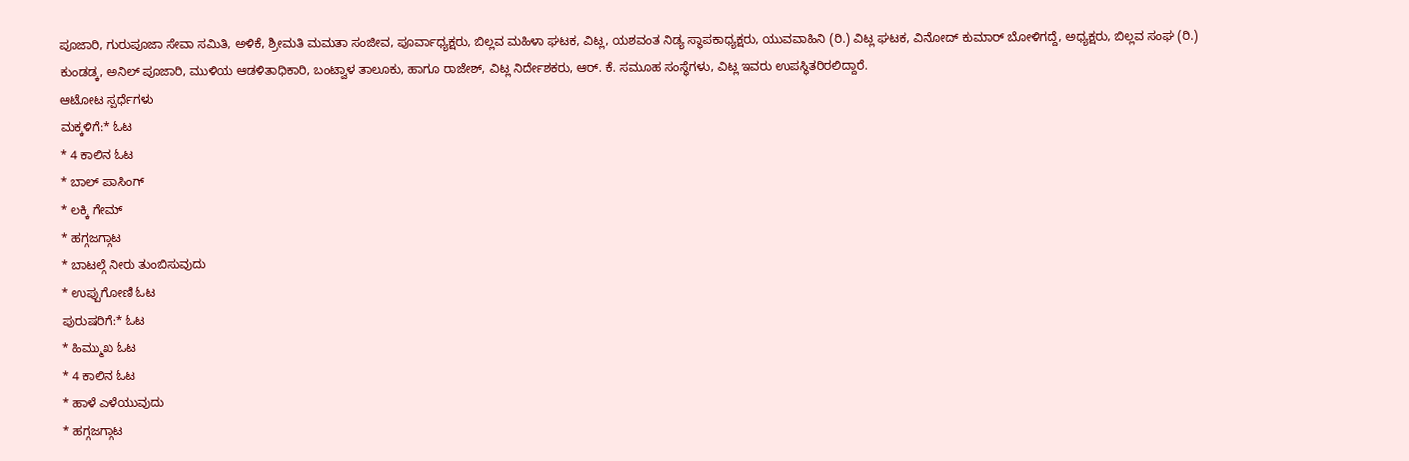ಪೂಜಾರಿ, ಗುರುಪೂಜಾ ಸೇವಾ ಸಮಿತಿ, ಅಳಿಕೆ, ಶ್ರೀಮತಿ ಮಮತಾ ಸಂಜೀವ, ಪೂರ್ವಾಧ್ಯಕ್ಷರು, ಬಿಲ್ಲವ ಮಹಿಳಾ ಘಟಕ, ವಿಟ್ಲ, ಯಶವಂತ ನಿಡ್ಯ ಸ್ಥಾಪಕಾಧ್ಯಕ್ಷರು, ಯುವವಾಹಿನಿ (ರಿ.) ವಿಟ್ಲ ಘಟಕ, ವಿನೋದ್ ಕುಮಾರ್ ಬೋಳಿಗದ್ದೆ, ಅಧ್ಯಕ್ಷರು, ಬಿಲ್ಲವ ಸಂಘ (ರಿ.) ಕುಂಡಡ್ಕ, ಅನಿಲ್ ಪೂಜಾರಿ, ಮುಳಿಯ ಆಡಳಿತಾಧಿಕಾರಿ, ಬಂಟ್ವಾಳ ತಾಲೂಕು, ಹಾಗೂ ರಾಜೇಶ್, ವಿಟ್ಲ ನಿರ್ದೇಶಕರು, ಆರ್. ಕೆ. ಸಮೂಹ ಸಂಸ್ಥೆಗಳು, ವಿಟ್ಲ ಇವರು ಉಪಸ್ಥಿತರಿರಲಿದ್ದಾರೆ.
ಆಟೋಟ ಸ್ಪರ್ಧೆಗಳು
ಮಕ್ಕಳಿಗೆ:* ಓಟ
* 4 ಕಾಲಿನ ಓಟ
* ಬಾಲ್ ಪಾಸಿಂಗ್
* ಲಕ್ಕಿ ಗೇಮ್
* ಹಗ್ಗಜಗ್ಗಾಟ
* ಬಾಟಲ್ಗೆ ನೀರು ತುಂಬಿಸುವುದು
* ಉಪ್ಪುಗೋಣಿ ಓಟ
ಪುರುಷರಿಗೆ:* ಓಟ
* ಹಿಮ್ಮುಖ ಓಟ
* 4 ಕಾಲಿನ ಓಟ
* ಹಾಳೆ ಎಳೆಯುವುದು
* ಹಗ್ಗಜಗ್ಗಾಟ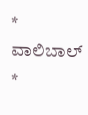* ವಾಲಿಬಾಲ್
*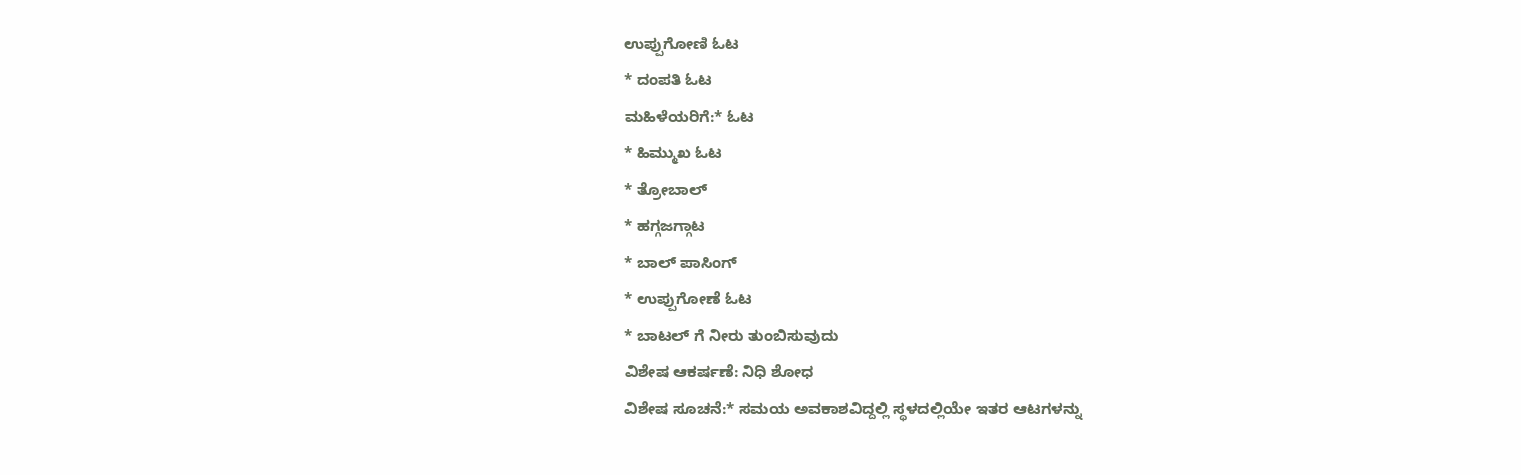ಉಪ್ಪುಗೋಣಿ ಓಟ
* ದಂಪತಿ ಓಟ
ಮಹಿಳೆಯರಿಗೆ:* ಓಟ
* ಹಿಮ್ಮುಖ ಓಟ
* ತ್ರೋಬಾಲ್
* ಹಗ್ಗಜಗ್ಗಾಟ
* ಬಾಲ್ ಪಾಸಿಂಗ್
* ಉಪ್ಪುಗೋಣೆ ಓಟ
* ಬಾಟಲ್ ಗೆ ನೀರು ತುಂಬಿಸುವುದು
ವಿಶೇಷ ಆಕರ್ಷಣೆ: ನಿಧಿ ಶೋಧ
ವಿಶೇಷ ಸೂಚನೆ:* ಸಮಯ ಅವಕಾಶವಿದ್ದಲ್ಲಿ ಸ್ಥಳದಲ್ಲಿಯೇ ಇತರ ಆಟಗಳನ್ನು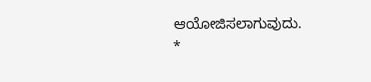ಆಯೋಜಿಸಲಾಗುವುದು.
*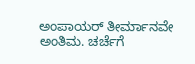ಅಂಪಾಯರ್ ತೀರ್ಮಾನವೇ ಅಂತಿಮ. ಚರ್ಚೆಗೆ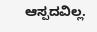ಆಸ್ಪದವಿಲ್ಲ.